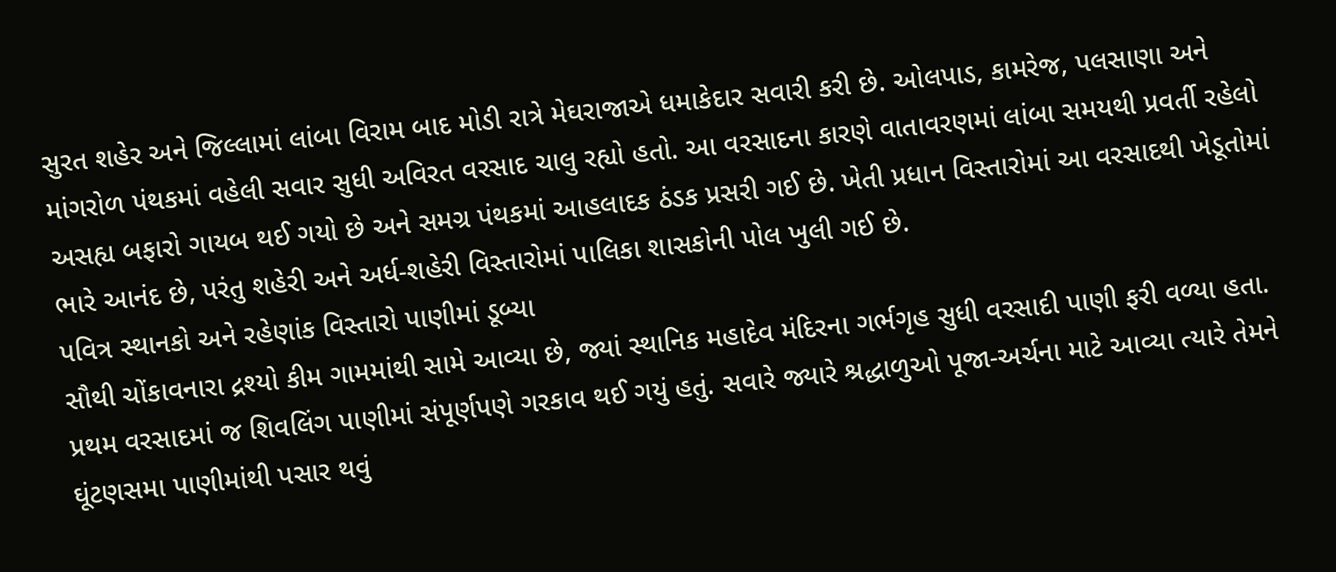સુરત શહેર અને જિલ્લામાં લાંબા વિરામ બાદ મોડી રાત્રે મેઘરાજાએ ધમાકેદાર સવારી કરી છે. ઓલપાડ, કામરેજ, પલસાણા અને માંગરોળ પંથકમાં વહેલી સવાર સુધી અવિરત વરસાદ ચાલુ રહ્યો હતો. આ વરસાદના કારણે વાતાવરણમાં લાંબા સમયથી પ્રવર્તી રહેલો અસહ્ય બફારો ગાયબ થઈ ગયો છે અને સમગ્ર પંથકમાં આહલાદક ઠંડક પ્રસરી ગઈ છે. ખેતી પ્રધાન વિસ્તારોમાં આ વરસાદથી ખેડૂતોમાં ભારે આનંદ છે, પરંતુ શહેરી અને અર્ધ-શહેરી વિસ્તારોમાં પાલિકા શાસકોની પોલ ખુલી ગઈ છે.
પવિત્ર સ્થાનકો અને રહેણાંક વિસ્તારો પાણીમાં ડૂબ્યા
સૌથી ચોંકાવનારા દ્રશ્યો કીમ ગામમાંથી સામે આવ્યા છે, જ્યાં સ્થાનિક મહાદેવ મંદિરના ગર્ભગૃહ સુધી વરસાદી પાણી ફરી વળ્યા હતા. પ્રથમ વરસાદમાં જ શિવલિંગ પાણીમાં સંપૂર્ણપણે ગરકાવ થઈ ગયું હતું. સવારે જ્યારે શ્રદ્ધાળુઓ પૂજા-અર્ચના માટે આવ્યા ત્યારે તેમને ઘૂંટણસમા પાણીમાંથી પસાર થવું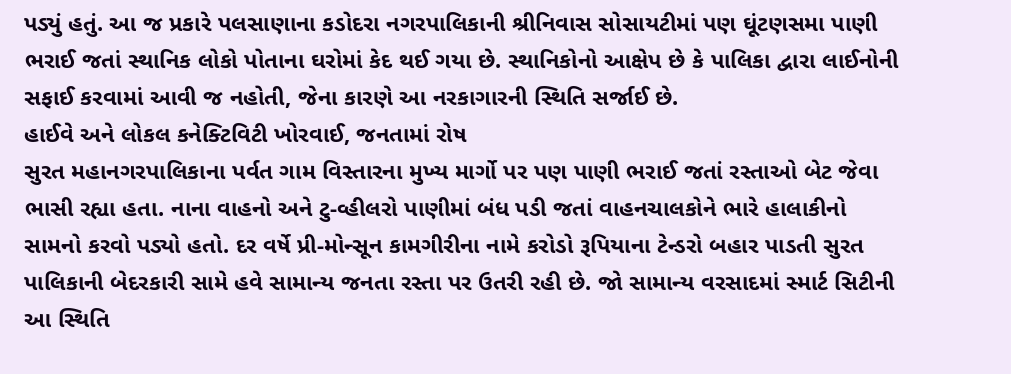પડ્યું હતું. આ જ પ્રકારે પલસાણાના કડોદરા નગરપાલિકાની શ્રીનિવાસ સોસાયટીમાં પણ ઘૂંટણસમા પાણી ભરાઈ જતાં સ્થાનિક લોકો પોતાના ઘરોમાં કેદ થઈ ગયા છે. સ્થાનિકોનો આક્ષેપ છે કે પાલિકા દ્વારા લાઈનોની સફાઈ કરવામાં આવી જ નહોતી, જેના કારણે આ નરકાગારની સ્થિતિ સર્જાઈ છે.
હાઈવે અને લોકલ કનેક્ટિવિટી ખોરવાઈ, જનતામાં રોષ
સુરત મહાનગરપાલિકાના પર્વત ગામ વિસ્તારના મુખ્ય માર્ગો પર પણ પાણી ભરાઈ જતાં રસ્તાઓ બેટ જેવા ભાસી રહ્યા હતા. નાના વાહનો અને ટુ-વ્હીલરો પાણીમાં બંધ પડી જતાં વાહનચાલકોને ભારે હાલાકીનો સામનો કરવો પડ્યો હતો. દર વર્ષે પ્રી-મોન્સૂન કામગીરીના નામે કરોડો રૂપિયાના ટેન્ડરો બહાર પાડતી સુરત પાલિકાની બેદરકારી સામે હવે સામાન્ય જનતા રસ્તા પર ઉતરી રહી છે. જો સામાન્ય વરસાદમાં સ્માર્ટ સિટીની આ સ્થિતિ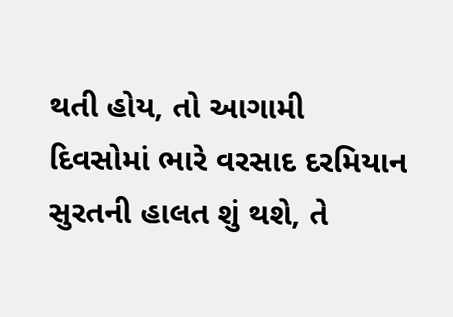થતી હોય, તો આગામી દિવસોમાં ભારે વરસાદ દરમિયાન સુરતની હાલત શું થશે, તે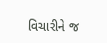વિચારીને જ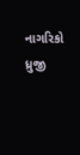નાગરિકો ધ્રુજી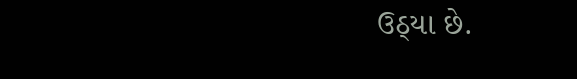ઉઠ્યા છે.